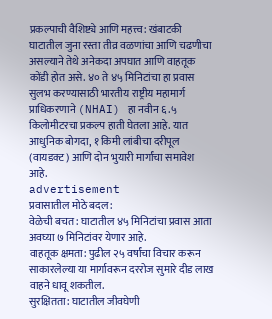प्रकल्पाची वैशिष्ट्ये आणि महत्त्व: खंबाटकी घाटातील जुना रस्ता तीव्र वळणांचा आणि चढणीचा असल्याने तेथे अनेकदा अपघात आणि वाहतूक कोंडी होत असे. ४० ते ४५ मिनिटांचा हा प्रवास सुलभ करण्यासाठी भारतीय राष्ट्रीय महामार्ग प्राधिकरणाने (NHAI) हा नवीन ६.५ किलोमीटरचा प्रकल्प हाती घेतला आहे. यात आधुनिक बोगदा, १ किमी लांबीचा दरीपूल (वायडक्ट) आणि दोन भुयारी मार्गांचा समावेश आहे.
advertisement
प्रवासातील मोठे बदल:
वेळेची बचत: घाटातील ४५ मिनिटांचा प्रवास आता अवघ्या ७ मिनिटांवर येणार आहे.
वाहतूक क्षमता: पुढील २५ वर्षांचा विचार करून साकारलेल्या या मार्गावरून दररोज सुमारे दीड लाख वाहने धावू शकतील.
सुरक्षितता: घाटातील जीवघेणी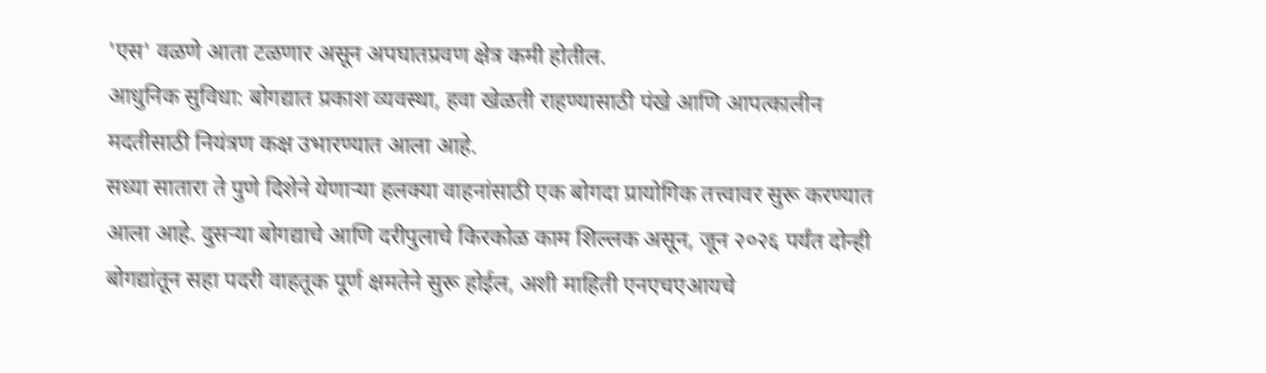'एस' वळणे आता टळणार असून अपघातप्रवण क्षेत्र कमी होतील.
आधुनिक सुविधा: बोगद्यात प्रकाश व्यवस्था, हवा खेळती राहण्यासाठी पंखे आणि आपत्कालीन मदतीसाठी नियंत्रण कक्ष उभारण्यात आला आहे.
सध्या सातारा ते पुणे दिशेने येणाऱ्या हलक्या वाहनांसाठी एक बोगदा प्रायोगिक तत्त्वावर सुरू करण्यात आला आहे. दुसऱ्या बोगद्याचे आणि दरीपुलाचे किरकोळ काम शिल्लक असून, जून २०२६ पर्यंत दोन्ही बोगद्यांतून सहा पदरी वाहतूक पूर्ण क्षमतेने सुरू होईल, अशी माहिती एनएचएआयचे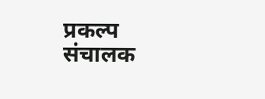प्रकल्प संचालक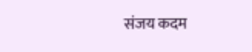संजय कदम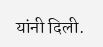यांनी दिली.